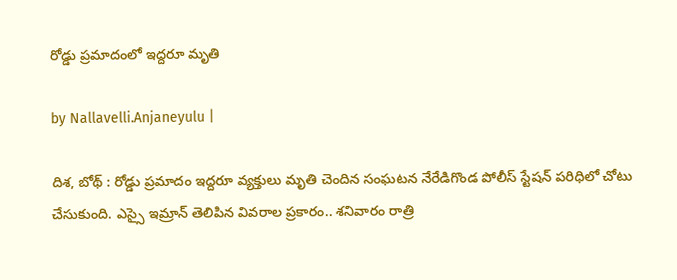రోడ్డు ప్ర‌మాదంలో ఇద్ద‌రూ మృతి

by Nallavelli.Anjaneyulu |

దిశ‌, బోథ్ : రోడ్డు ప్ర‌మాదం ఇద్ద‌రూ వ్య‌క్తులు మృతి చెందిన సంఘ‌ట‌న నేరేడిగొండ పోలీస్ స్టేష‌న్ ప‌రిధిలో చోటు చేసుకుంది. ఎస్సై ఇమ్రాన్ తెలిపిన వివ‌రాల ప్ర‌కారం.. శనివారం రాత్రి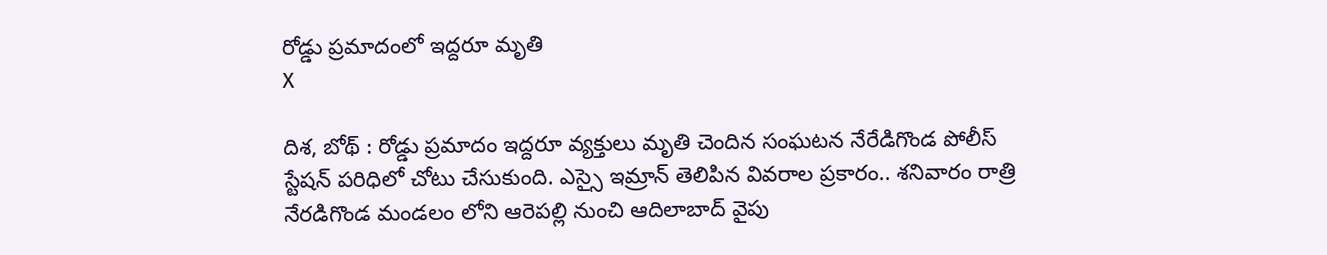రోడ్డు ప్ర‌మాదంలో ఇద్ద‌రూ మృతి
X

దిశ‌, బోథ్ : రోడ్డు ప్ర‌మాదం ఇద్ద‌రూ వ్య‌క్తులు మృతి చెందిన సంఘ‌ట‌న నేరేడిగొండ పోలీస్ స్టేష‌న్ ప‌రిధిలో చోటు చేసుకుంది. ఎస్సై ఇమ్రాన్ తెలిపిన వివ‌రాల ప్ర‌కారం.. శనివారం రాత్రి నేరడిగొండ మండలం లోని ఆరెపల్లి నుంచి ఆదిలాబాద్ వైపు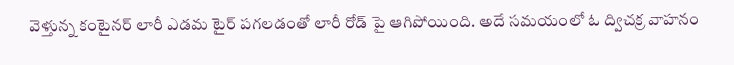వెళ్తున్న కంటైనర్ లారీ ఎడమ టైర్ పగలడంతో లారీ రోడ్ పై ఆగిపోయింది. అదే సమయంలో ఓ ద్విచ‌క్ర వాహనం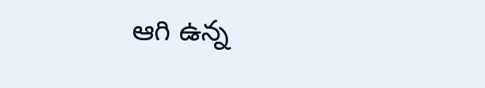ఆగి ఉన్న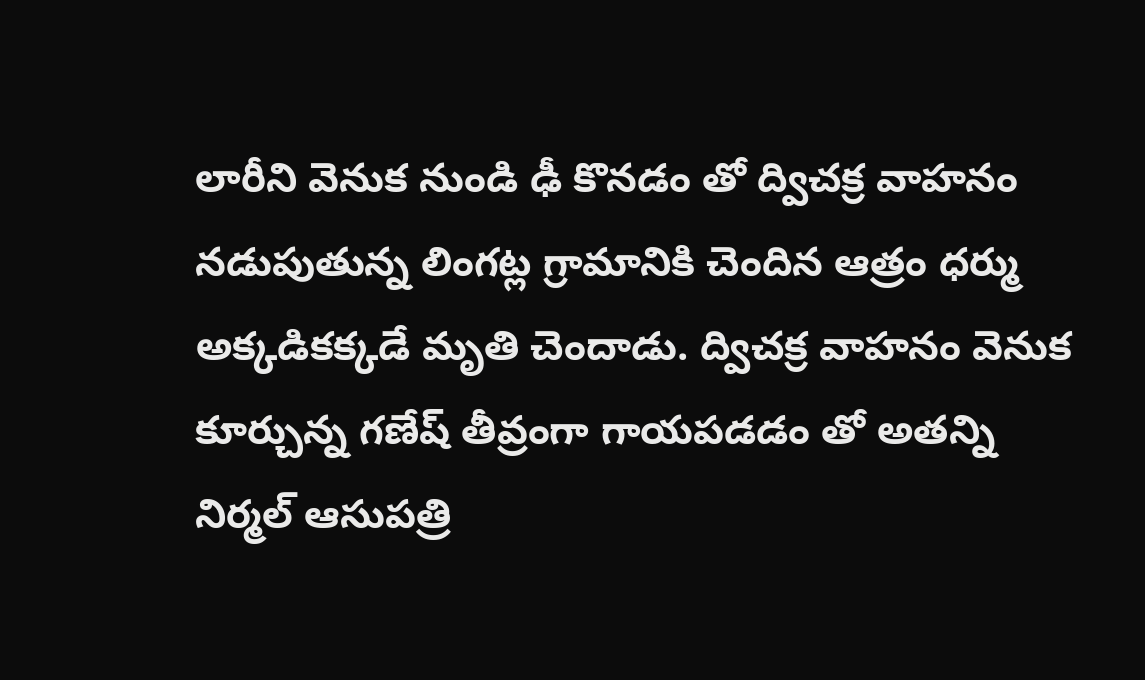లారీని వెనుక నుండి ఢీ కొనడం తో ద్విచక్ర వాహనం నడుపుతున్న లింగట్ల గ్రామానికి చెందిన ఆత్రం ధర్ము అక్కడికక్కడే మృతి చెందాడు. ద్విచక్ర వాహనం వెనుక కూర్చున్న గణేష్ తీవ్రంగా గాయపడడం తో అతన్ని నిర్మల్ ఆసుపత్రి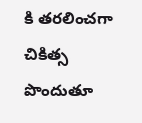కి తరలించగా చికిత్స పొందుతూ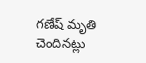గణేష్ మృతి చెందినట్లు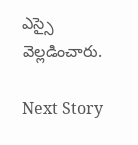ఎస్సై వెల్ల‌డించారు.

Next Story